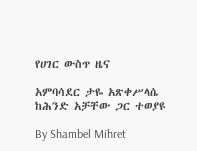የሀገር ውስጥ ዜና

አምባሳደር ታዬ አጽቀሥላሴ ከሕንድ አቻቸው ጋር ተወያዩ

By Shambel Mihret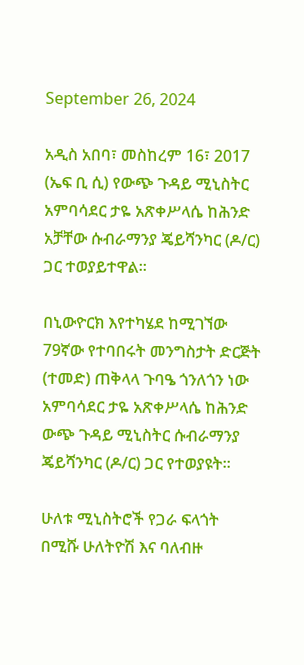September 26, 2024

አዲስ አበባ፣ መስከረም 16፣ 2017 (ኤፍ ቢ ሲ) የውጭ ጉዳይ ሚኒስትር አምባሳደር ታዬ አጽቀሥላሴ ከሕንድ አቻቸው ሱብራማንያ ጄይሻንካር (ዶ/ር) ጋር ተወያይተዋል፡፡

በኒውዮርክ እየተካሄደ ከሚገኘው 79ኛው የተባበሩት መንግስታት ድርጅት (ተመድ) ጠቅላላ ጉባዔ ጎንለጎን ነው አምባሳደር ታዬ አጽቀሥላሴ ከሕንድ ውጭ ጉዳይ ሚኒስትር ሱብራማንያ ጄይሻንካር (ዶ/ር) ጋር የተወያዩት፡፡

ሁለቱ ሚኒስትሮች የጋራ ፍላጎት በሚሹ ሁለትዮሽ እና ባለብዙ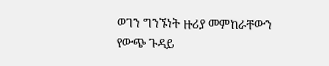ወገን ግንኙነት ዙሪያ መምከራቸውን የውጭ ጉዳይ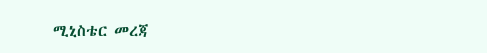ሚኒስቴር መረጃ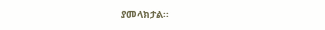ያመላክታል፡፡